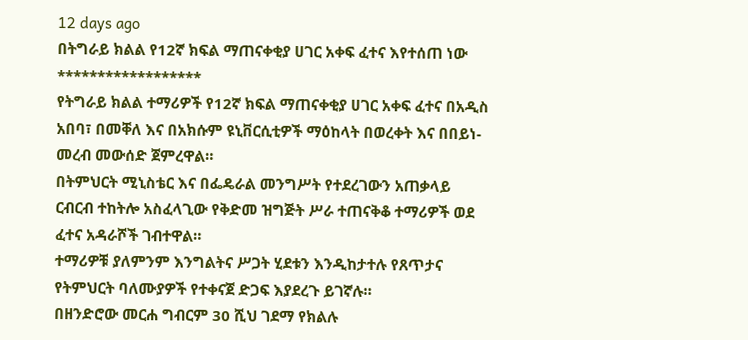12 days ago
በትግራይ ክልል የ12ኛ ክፍል ማጠናቀቂያ ሀገር አቀፍ ፈተና እየተሰጠ ነው
******************
የትግራይ ክልል ተማሪዎች የ12ኛ ክፍል ማጠናቀቂያ ሀገር አቀፍ ፈተና በአዲስ አበባ፣ በመቐለ እና በአክሱም ዩኒቨርሲቲዎች ማዕከላት በወረቀት እና በበይነ-መረብ መውሰድ ጀምረዋል።
በትምህርት ሚኒስቴር እና በፌዴራል መንግሥት የተደረገውን አጠቃላይ ርብርብ ተከትሎ አስፈላጊው የቅድመ ዝግጅት ሥራ ተጠናቅቆ ተማሪዎች ወደ ፈተና አዳራሾች ገብተዋል።
ተማሪዎቹ ያለምንም እንግልትና ሥጋት ሂደቱን እንዲከታተሉ የጸጥታና የትምህርት ባለሙያዎች የተቀናጀ ድጋፍ እያደረጉ ይገኛሉ።
በዘንድሮው መርሐ ግብርም 30 ሺህ ገደማ የክልሉ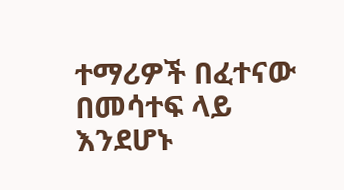ተማሪዎች በፈተናው በመሳተፍ ላይ እንደሆኑ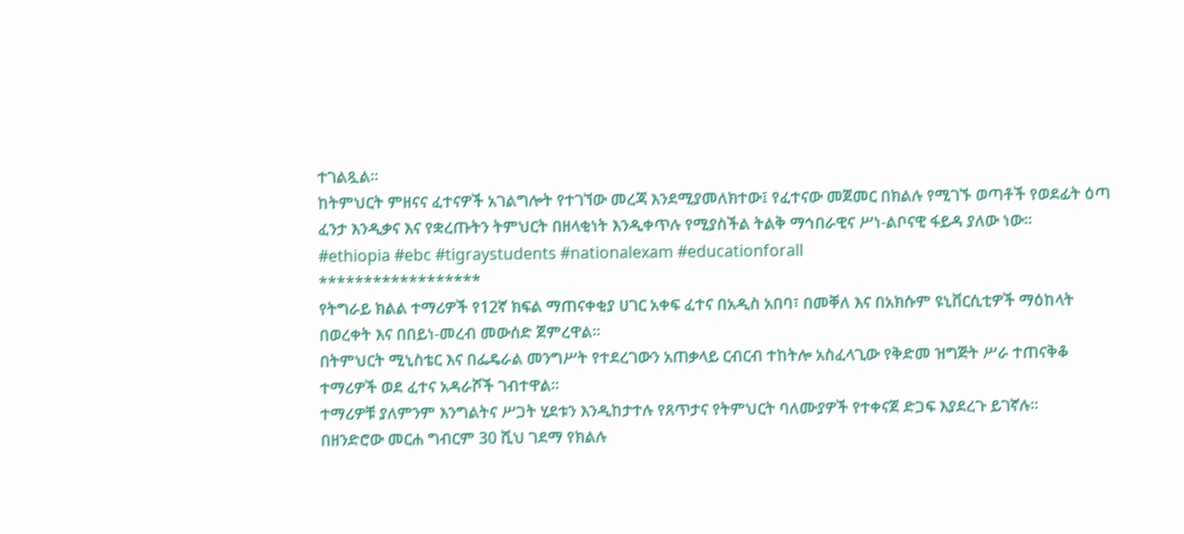ተገልጿል።
ከትምህርት ምዘናና ፈተናዎች አገልግሎት የተገኘው መረጃ እንደሚያመለክተው፤ የፈተናው መጀመር በክልሉ የሚገኙ ወጣቶች የወደፊት ዕጣ ፈንታ እንዲቃና እና የቋረጡትን ትምህርት በዘላቂነት እንዲቀጥሉ የሚያስችል ትልቅ ማኅበራዊና ሥነ-ልቦናዊ ፋይዳ ያለው ነው።
#ethiopia #ebc #tigraystudents #nationalexam #educationforall
******************
የትግራይ ክልል ተማሪዎች የ12ኛ ክፍል ማጠናቀቂያ ሀገር አቀፍ ፈተና በአዲስ አበባ፣ በመቐለ እና በአክሱም ዩኒቨርሲቲዎች ማዕከላት በወረቀት እና በበይነ-መረብ መውሰድ ጀምረዋል።
በትምህርት ሚኒስቴር እና በፌዴራል መንግሥት የተደረገውን አጠቃላይ ርብርብ ተከትሎ አስፈላጊው የቅድመ ዝግጅት ሥራ ተጠናቅቆ ተማሪዎች ወደ ፈተና አዳራሾች ገብተዋል።
ተማሪዎቹ ያለምንም እንግልትና ሥጋት ሂደቱን እንዲከታተሉ የጸጥታና የትምህርት ባለሙያዎች የተቀናጀ ድጋፍ እያደረጉ ይገኛሉ።
በዘንድሮው መርሐ ግብርም 30 ሺህ ገደማ የክልሉ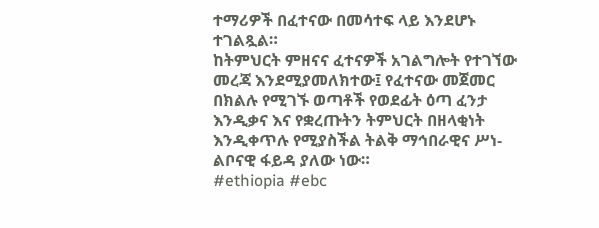ተማሪዎች በፈተናው በመሳተፍ ላይ እንደሆኑ ተገልጿል።
ከትምህርት ምዘናና ፈተናዎች አገልግሎት የተገኘው መረጃ እንደሚያመለክተው፤ የፈተናው መጀመር በክልሉ የሚገኙ ወጣቶች የወደፊት ዕጣ ፈንታ እንዲቃና እና የቋረጡትን ትምህርት በዘላቂነት እንዲቀጥሉ የሚያስችል ትልቅ ማኅበራዊና ሥነ-ልቦናዊ ፋይዳ ያለው ነው።
#ethiopia #ebc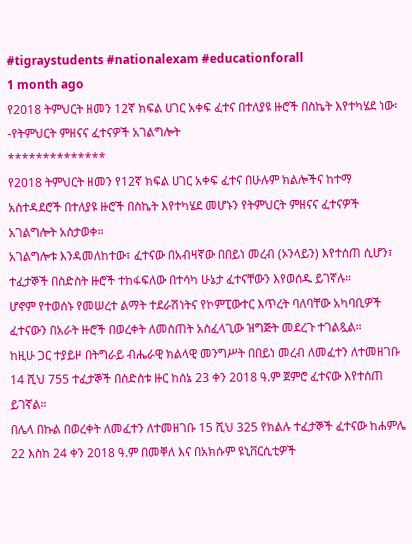#tigraystudents #nationalexam #educationforall
1 month ago
የ2018 ትምህርት ዘመን 12ኛ ክፍል ሀገር አቀፍ ፈተና በተለያዩ ዙሮች በስኬት እየተካሄደ ነው፡-የትምህርት ምዘናና ፈተናዎች አገልግሎት
**************
የ2018 ትምህርት ዘመን የ12ኛ ክፍል ሀገር አቀፍ ፈተና በሁሉም ክልሎችና ከተማ አስተዳደሮች በተለያዩ ዙሮች በስኬት እየተካሄደ መሆኑን የትምህርት ምዘናና ፈተናዎች አገልግሎት አስታወቀ።
አገልግሎቱ እንዳመለከተው፣ ፈተናው በአብዛኛው በበይነ መረብ (ኦንላይን) እየተሰጠ ሲሆን፣ ተፈታኞች በስድስት ዙሮች ተከፋፍለው በተሳካ ሁኔታ ፈተናቸውን እየወሰዱ ይገኛሉ።
ሆኖም የተወሰኑ የመሠረተ ልማት ተደራሽነትና የኮምፒውተር እጥረት ባለባቸው አካባቢዎች ፈተናውን በአራት ዙሮች በወረቀት ለመስጠት አስፈላጊው ዝግጅት መደረጉ ተገልጿል።
ከዚሁ ጋር ተያይዞ በትግራይ ብሔራዊ ክልላዊ መንግሥት በበይነ መረብ ለመፈተን ለተመዘገቡ 14 ሺህ 755 ተፈታኞች በስድስቱ ዙር ከሰኔ 23 ቀን 2018 ዓ.ም ጀምሮ ፈተናው እየተሰጠ ይገኛል።
በሌላ በኩል በወረቀት ለመፈተን ለተመዘገቡ 15 ሺህ 325 የክልሉ ተፈታኞች ፈተናው ከሐምሌ 22 እስከ 24 ቀን 2018 ዓ.ም በመቐለ እና በአክሱም ዩኒቨርሲቲዎች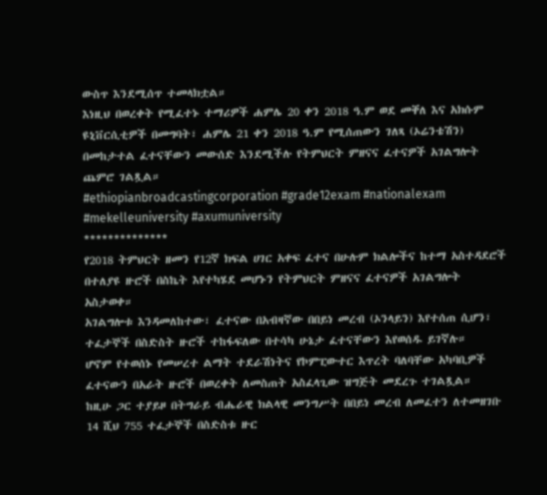ውስጥ እንደሚሰጥ ተመላክቷል።
እነዚህ በወረቀት የሚፈተኑ ተማሪዎች ሐምሌ 20 ቀን 2018 ዓ.ም ወደ መቐለ እና አክሱም ዩኒቨርሲቲዎች በመግባት፣ ሐምሌ 21 ቀን 2018 ዓ.ም የሚሰጠውን ገለጻ (ኦሬንቴሽን) በመከታተል ፈተናቸውን መውሰድ እንደሚችሉ የትምህርት ምዘናና ፈተናዎች አገልግሎት ጨምሮ ገልጿል።
#ethiopianbroadcastingcorporation #grade12exam #nationalexam #mekelleuniversity #axumuniversity
**************
የ2018 ትምህርት ዘመን የ12ኛ ክፍል ሀገር አቀፍ ፈተና በሁሉም ክልሎችና ከተማ አስተዳደሮች በተለያዩ ዙሮች በስኬት እየተካሄደ መሆኑን የትምህርት ምዘናና ፈተናዎች አገልግሎት አስታወቀ።
አገልግሎቱ እንዳመለከተው፣ ፈተናው በአብዛኛው በበይነ መረብ (ኦንላይን) እየተሰጠ ሲሆን፣ ተፈታኞች በስድስት ዙሮች ተከፋፍለው በተሳካ ሁኔታ ፈተናቸውን እየወሰዱ ይገኛሉ።
ሆኖም የተወሰኑ የመሠረተ ልማት ተደራሽነትና የኮምፒውተር እጥረት ባለባቸው አካባቢዎች ፈተናውን በአራት ዙሮች በወረቀት ለመስጠት አስፈላጊው ዝግጅት መደረጉ ተገልጿል።
ከዚሁ ጋር ተያይዞ በትግራይ ብሔራዊ ክልላዊ መንግሥት በበይነ መረብ ለመፈተን ለተመዘገቡ 14 ሺህ 755 ተፈታኞች በስድስቱ ዙር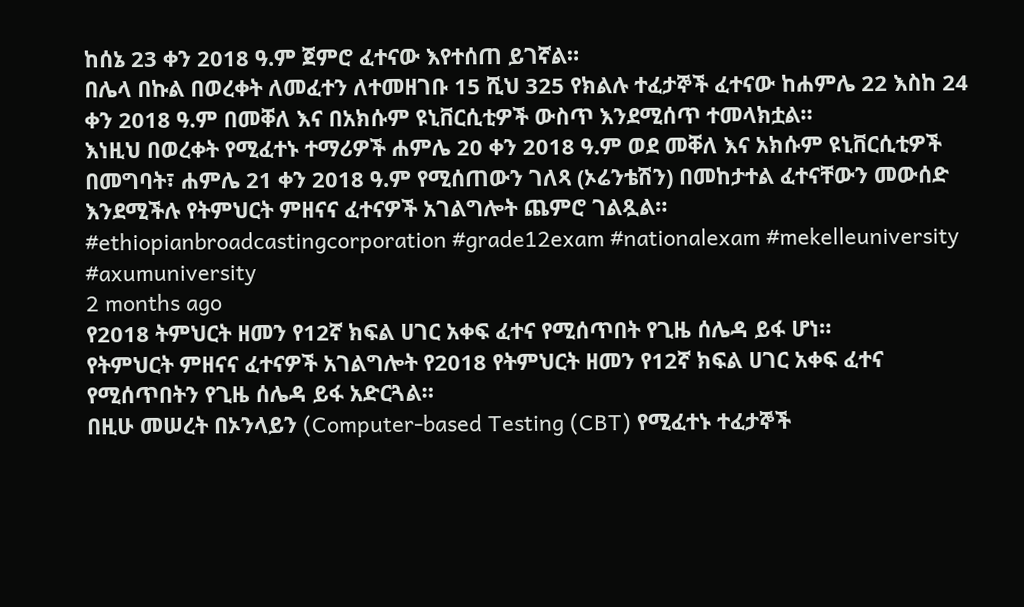ከሰኔ 23 ቀን 2018 ዓ.ም ጀምሮ ፈተናው እየተሰጠ ይገኛል።
በሌላ በኩል በወረቀት ለመፈተን ለተመዘገቡ 15 ሺህ 325 የክልሉ ተፈታኞች ፈተናው ከሐምሌ 22 እስከ 24 ቀን 2018 ዓ.ም በመቐለ እና በአክሱም ዩኒቨርሲቲዎች ውስጥ እንደሚሰጥ ተመላክቷል።
እነዚህ በወረቀት የሚፈተኑ ተማሪዎች ሐምሌ 20 ቀን 2018 ዓ.ም ወደ መቐለ እና አክሱም ዩኒቨርሲቲዎች በመግባት፣ ሐምሌ 21 ቀን 2018 ዓ.ም የሚሰጠውን ገለጻ (ኦሬንቴሽን) በመከታተል ፈተናቸውን መውሰድ እንደሚችሉ የትምህርት ምዘናና ፈተናዎች አገልግሎት ጨምሮ ገልጿል።
#ethiopianbroadcastingcorporation #grade12exam #nationalexam #mekelleuniversity #axumuniversity
2 months ago
የ2018 ትምህርት ዘመን የ12ኛ ክፍል ሀገር አቀፍ ፈተና የሚሰጥበት የጊዜ ሰሌዳ ይፋ ሆነ።
የትምህርት ምዘናና ፈተናዎች አገልግሎት የ2018 የትምህርት ዘመን የ12ኛ ክፍል ሀገር አቀፍ ፈተና የሚሰጥበትን የጊዜ ሰሌዳ ይፋ አድርጓል።
በዚሁ መሠረት በኦንላይን (Computer-based Testing (CBT) የሚፈተኑ ተፈታኞች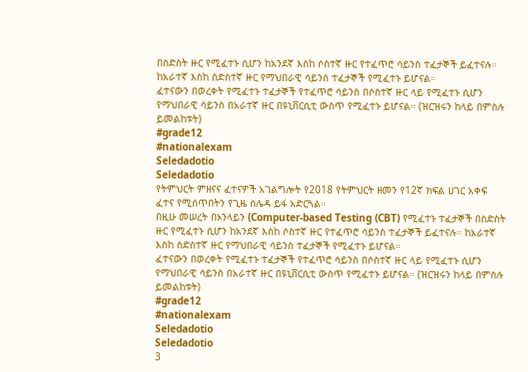በስድስት ዙር የሚፈተኑ ሲሆን ከአንደኛ እስከ ሶስተኛ ዙር የተፈጥሮ ሳይንስ ተፈታኞች ይፈተናሉ። ከአራተኛ እስከ ስድስተኛ ዙር የማህበራዊ ሳይንስ ተፈታኞች የሚፈተኑ ይሆናል።
ፈተናውን በወረቀት የሚፈተኑ ተፈታኞች የተፈጥሮ ሳይንስ በሶስተኛ ዙር ላይ የሚፈተኑ ሲሆን የማህበራዊ ሳይንስ በአራተኛ ዙር በዩኒቨርሲቲ ውስጥ የሚፈተኑ ይሆናል። (ዝርዝሩን ከላይ በምስሉ ይመልከቱት)
#grade12
#nationalexam
Seledadotio
Seledadotio
የትምህርት ምዘናና ፈተናዎች አገልግሎት የ2018 የትምህርት ዘመን የ12ኛ ክፍል ሀገር አቀፍ ፈተና የሚሰጥበትን የጊዜ ሰሌዳ ይፋ አድርጓል።
በዚሁ መሠረት በኦንላይን (Computer-based Testing (CBT) የሚፈተኑ ተፈታኞች በስድስት ዙር የሚፈተኑ ሲሆን ከአንደኛ እስከ ሶስተኛ ዙር የተፈጥሮ ሳይንስ ተፈታኞች ይፈተናሉ። ከአራተኛ እስከ ስድስተኛ ዙር የማህበራዊ ሳይንስ ተፈታኞች የሚፈተኑ ይሆናል።
ፈተናውን በወረቀት የሚፈተኑ ተፈታኞች የተፈጥሮ ሳይንስ በሶስተኛ ዙር ላይ የሚፈተኑ ሲሆን የማህበራዊ ሳይንስ በአራተኛ ዙር በዩኒቨርሲቲ ውስጥ የሚፈተኑ ይሆናል። (ዝርዝሩን ከላይ በምስሉ ይመልከቱት)
#grade12
#nationalexam
Seledadotio
Seledadotio
3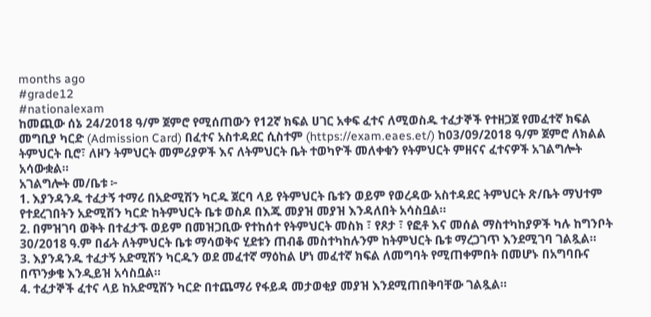months ago
#grade12
#nationalexam
ከመጪው ሰኔ 24/2018 ዓ/ም ጀምሮ የሚሰጠውን የ12ኛ ክፍል ሀገር አቀፍ ፈተና ለሚወስዱ ተፈታኞች የተዘጋጀ የመፈተኛ ክፍል መግቢያ ካርድ (Admission Card) በፈተና አስተዳደር ሲስተም (https://exam.eaes.et/) ከ03/09/2018 ዓ/ም ጀምሮ ለክልል ትምህርት ቢሮ፣ ለዞን ትምህርት መምሪያዎች እና ለትምህርት ቤት ተወካዮች መለቀቁን የትምህርት ምዘናና ፈተናዎች አገልግሎት አሳውቋል።
አገልግሎት መ/ቤቱ ፦
1. እያንዳንዱ ተፈታኝ ተማሪ በአድሚሽን ካርዱ ጀርባ ላይ የትምህርት ቤቱን ወይም የወረዳው አስተዳደር ትምህርት ጽ/ቤት ማህተም የተደረገበትን አድሚሽን ካርድ ከትምህርት ቤቱ ወስዶ በእጁ መያዝ መያዝ እንዳለበት አሳስቧል።
2. በምዝገባ ወቅት በተፈታኙ ወይም በመዝጋቢው የተከሰተ የትምህርት መስክ ፣ የጾታ ፣ የፎቶ እና መሰል ማስተካከያዎች ካሉ ከግንቦት 30/2018 ዓ.ም በፊት ለትምህርት ቤቱ ማሳወቅና ሂደቱን ጠብቆ መስተካከሉንም ከትምህርት ቤቱ ማረጋገጥ እንደሚገባ ገልጿል።
3. እያንዳንዱ ተፈታኝ አድሚሽን ካርዱን ወደ መፈተኛ ማዕከል ሆነ መፈተኛ ክፍል ለመግባት የሚጠቀምበት በመሆኑ በአግባቡና በጥንቃቄ እንዲይዝ አሳስቧል።
4. ተፈታኞች ፈተና ላይ ከአድሚሽን ካርድ በተጨማሪ የፋይዳ መታወቂያ መያዝ እንደሚጠበቅባቸው ገልጿል።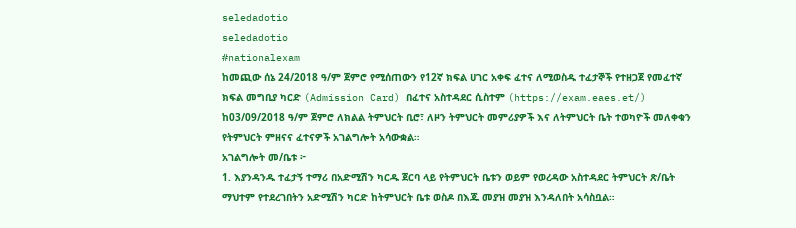seledadotio
seledadotio
#nationalexam
ከመጪው ሰኔ 24/2018 ዓ/ም ጀምሮ የሚሰጠውን የ12ኛ ክፍል ሀገር አቀፍ ፈተና ለሚወስዱ ተፈታኞች የተዘጋጀ የመፈተኛ ክፍል መግቢያ ካርድ (Admission Card) በፈተና አስተዳደር ሲስተም (https://exam.eaes.et/) ከ03/09/2018 ዓ/ም ጀምሮ ለክልል ትምህርት ቢሮ፣ ለዞን ትምህርት መምሪያዎች እና ለትምህርት ቤት ተወካዮች መለቀቁን የትምህርት ምዘናና ፈተናዎች አገልግሎት አሳውቋል።
አገልግሎት መ/ቤቱ ፦
1. እያንዳንዱ ተፈታኝ ተማሪ በአድሚሽን ካርዱ ጀርባ ላይ የትምህርት ቤቱን ወይም የወረዳው አስተዳደር ትምህርት ጽ/ቤት ማህተም የተደረገበትን አድሚሽን ካርድ ከትምህርት ቤቱ ወስዶ በእጁ መያዝ መያዝ እንዳለበት አሳስቧል።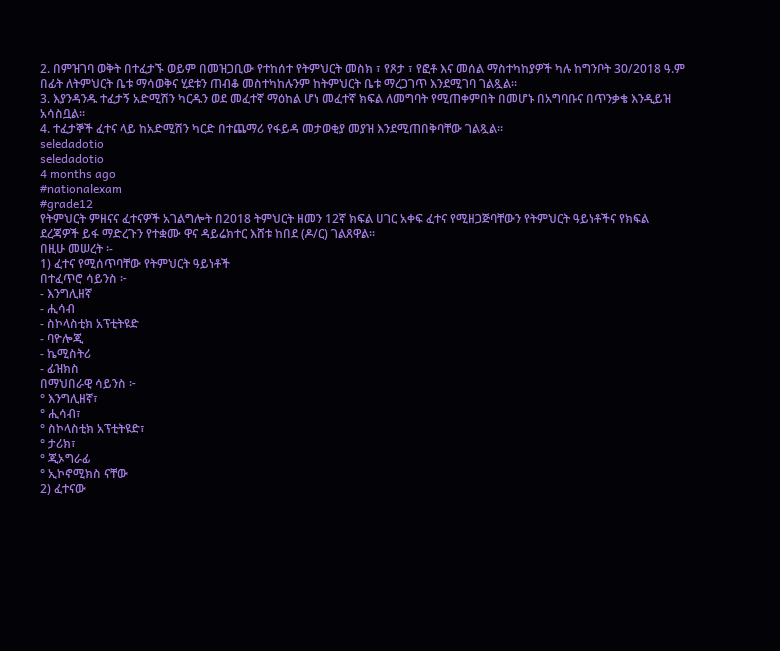2. በምዝገባ ወቅት በተፈታኙ ወይም በመዝጋቢው የተከሰተ የትምህርት መስክ ፣ የጾታ ፣ የፎቶ እና መሰል ማስተካከያዎች ካሉ ከግንቦት 30/2018 ዓ.ም በፊት ለትምህርት ቤቱ ማሳወቅና ሂደቱን ጠብቆ መስተካከሉንም ከትምህርት ቤቱ ማረጋገጥ እንደሚገባ ገልጿል።
3. እያንዳንዱ ተፈታኝ አድሚሽን ካርዱን ወደ መፈተኛ ማዕከል ሆነ መፈተኛ ክፍል ለመግባት የሚጠቀምበት በመሆኑ በአግባቡና በጥንቃቄ እንዲይዝ አሳስቧል።
4. ተፈታኞች ፈተና ላይ ከአድሚሽን ካርድ በተጨማሪ የፋይዳ መታወቂያ መያዝ እንደሚጠበቅባቸው ገልጿል።
seledadotio
seledadotio
4 months ago
#nationalexam
#grade12
የትምህርት ምዘናና ፈተናዎች አገልግሎት በ2018 ትምህርት ዘመን 12ኛ ክፍል ሀገር አቀፍ ፈተና የሚዘጋጅባቸውን የትምህርት ዓይነቶችና የክፍል ደረጃዎች ይፋ ማድረጉን የተቋሙ ዋና ዳይሬክተር እሸቱ ከበደ (ዶ/ር) ገልጸዋል።
በዚሁ መሠረት ፡-
1) ፈተና የሚሰጥባቸው የትምህርት ዓይነቶች
በተፈጥሮ ሳይንስ ፦
- እንግሊዘኛ
- ሒሳብ
- ስኮላስቲክ አፕቲትዩድ
- ባዮሎጂ
- ኬሚስትሪ
- ፊዝክስ
በማህበራዊ ሳይንስ ፦
° እንግሊዘኛ፣
° ሒሳብ፣
° ስኮላስቲክ አፕቲትዩድ፣
° ታሪክ፣
° ጂኦግራፊ
° ኢኮኖሚክስ ናቸው
2) ፈተናው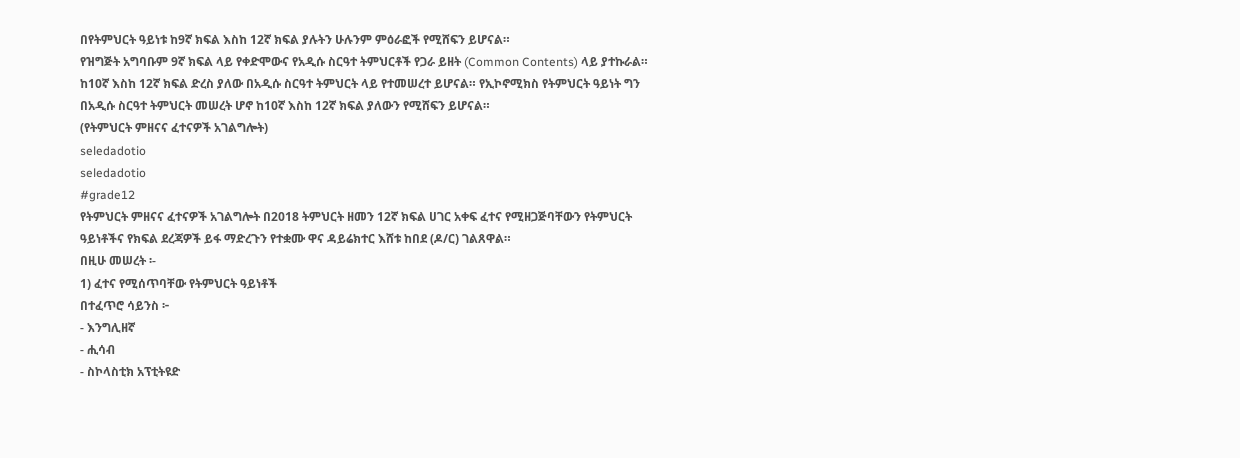በየትምህርት ዓይነቱ ከ9ኛ ክፍል እስከ 12ኛ ክፍል ያሉትን ሁሉንም ምዕራፎች የሚሸፍን ይሆናል።
የዝግጅት አግባቡም 9ኛ ክፍል ላይ የቀድሞውና የአዲሱ ስርዓተ ትምህርቶች የጋራ ይዘት (Common Contents) ላይ ያተኩራል።
ከ10ኛ እስከ 12ኛ ክፍል ድረስ ያለው በአዲሱ ስርዓተ ትምህርት ላይ የተመሠረተ ይሆናል። የኢኮኖሚክስ የትምህርት ዓይነት ግን በአዲሱ ስርዓተ ትምህርት መሠረት ሆኖ ከ10ኛ እስከ 12ኛ ክፍል ያለውን የሚሸፍን ይሆናል።
(የትምህርት ምዘናና ፈተናዎች አገልግሎት)
seledadotio
seledadotio
#grade12
የትምህርት ምዘናና ፈተናዎች አገልግሎት በ2018 ትምህርት ዘመን 12ኛ ክፍል ሀገር አቀፍ ፈተና የሚዘጋጅባቸውን የትምህርት ዓይነቶችና የክፍል ደረጃዎች ይፋ ማድረጉን የተቋሙ ዋና ዳይሬክተር እሸቱ ከበደ (ዶ/ር) ገልጸዋል።
በዚሁ መሠረት ፡-
1) ፈተና የሚሰጥባቸው የትምህርት ዓይነቶች
በተፈጥሮ ሳይንስ ፦
- እንግሊዘኛ
- ሒሳብ
- ስኮላስቲክ አፕቲትዩድ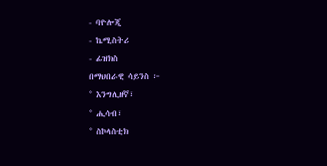- ባዮሎጂ
- ኬሚስትሪ
- ፊዝክስ
በማህበራዊ ሳይንስ ፦
° እንግሊዘኛ፣
° ሒሳብ፣
° ስኮላስቲክ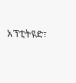አፕቲትዩድ፣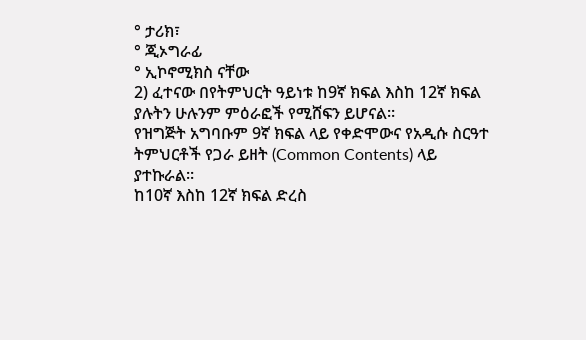° ታሪክ፣
° ጂኦግራፊ
° ኢኮኖሚክስ ናቸው
2) ፈተናው በየትምህርት ዓይነቱ ከ9ኛ ክፍል እስከ 12ኛ ክፍል ያሉትን ሁሉንም ምዕራፎች የሚሸፍን ይሆናል።
የዝግጅት አግባቡም 9ኛ ክፍል ላይ የቀድሞውና የአዲሱ ስርዓተ ትምህርቶች የጋራ ይዘት (Common Contents) ላይ ያተኩራል።
ከ10ኛ እስከ 12ኛ ክፍል ድረስ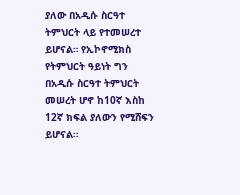ያለው በአዲሱ ስርዓተ ትምህርት ላይ የተመሠረተ ይሆናል። የኢኮኖሚክስ የትምህርት ዓይነት ግን በአዲሱ ስርዓተ ትምህርት መሠረት ሆኖ ከ10ኛ እስከ 12ኛ ክፍል ያለውን የሚሸፍን ይሆናል።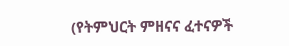(የትምህርት ምዘናና ፈተናዎች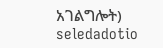አገልግሎት)
seledadotio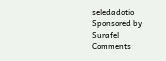seledadotio
Sponsored by
Surafel
Comments